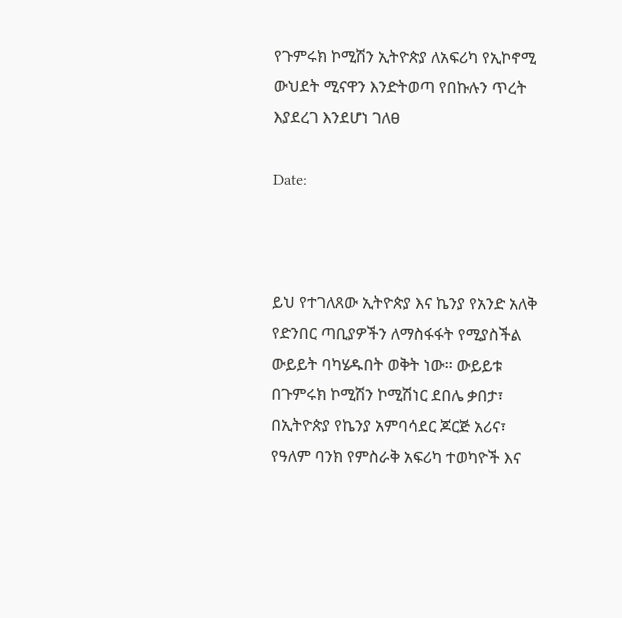የጉምሩክ ኮሚሽን ኢትዮጵያ ለአፍሪካ የኢኮኖሚ ውህደት ሚናዋን እንድትወጣ የበኩሉን ጥረት እያደረገ እንደሆነ ገለፀ

Date:



ይህ የተገለጸው ኢትዮጵያ እና ኬንያ የአንድ አለቅ የድንበር ጣቢያዎችን ለማስፋፋት የሚያስችል ውይይት ባካሄዱበት ወቅት ነው፡፡ ውይይቱ በጉምሩክ ኮሚሽን ኮሚሽነር ደበሌ ቃበታ፣ በኢትዮጵያ የኬንያ አምባሳደር ጆርጅ አሪና፣ የዓለም ባንክ የምስራቅ አፍሪካ ተወካዮች እና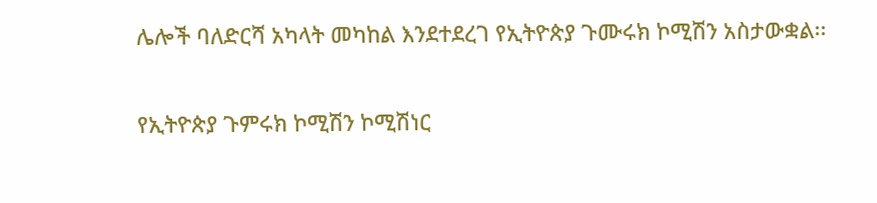ሌሎች ባለድርሻ አካላት መካከል እንደተደረገ የኢትዮጵያ ጉሙሩክ ኮሚሽን አስታውቋል፡፡

የኢትዮጵያ ጉምሩክ ኮሚሽን ኮሚሽነር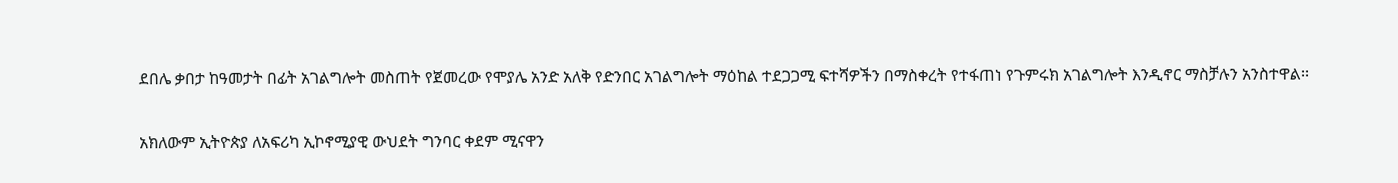ደበሌ ቃበታ ከዓመታት በፊት አገልግሎት መስጠት የጀመረው የሞያሌ አንድ አለቅ የድንበር አገልግሎት ማዕከል ተደጋጋሚ ፍተሻዎችን በማስቀረት የተፋጠነ የጉምሩክ አገልግሎት እንዲኖር ማስቻሉን አንስተዋል፡፡

አክለውም ኢትዮጵያ ለአፍሪካ ኢኮኖሚያዊ ውህደት ግንባር ቀደም ሚናዋን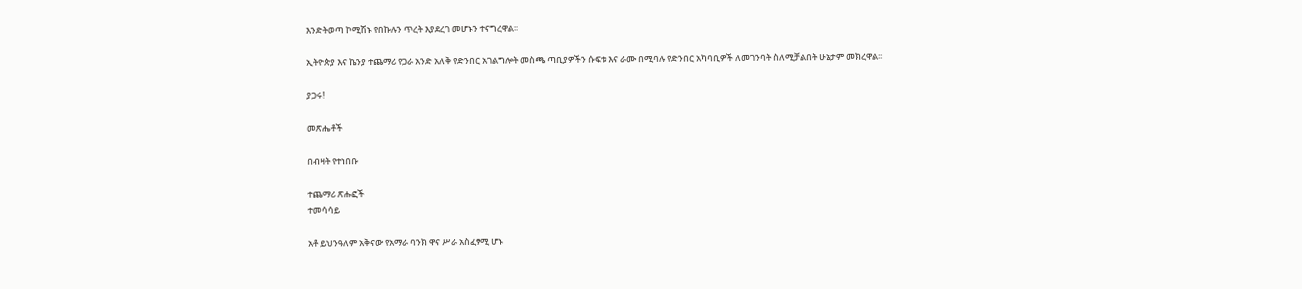እንድትወጣ ኮሚሽኑ የበኩሉን ጥረት እያደረገ መሆኑን ተናግረዋል፡፡

ኢትዮጵያ እና ኬንያ ተጨማሪ የጋራ አንድ አለቅ የድንበር አገልግሎት መስጫ ጣቢያዎችን ሱፍቱ እና ራሙ በሚባሉ የድንበር አካባቢዎች ለመገንባት ስለሚቻልበት ሁኔታም መክረዋል፡፡

ያጋሩ!

መጽሔቶች

በብዛት የተነበቡ

ተጨማሪ ጽሑፎች
ተመሳሳይ

አቶ ይህንዓለም አቅናው የአማራ ባንክ ዋና ሥራ አስፈፃሚ ሆኑ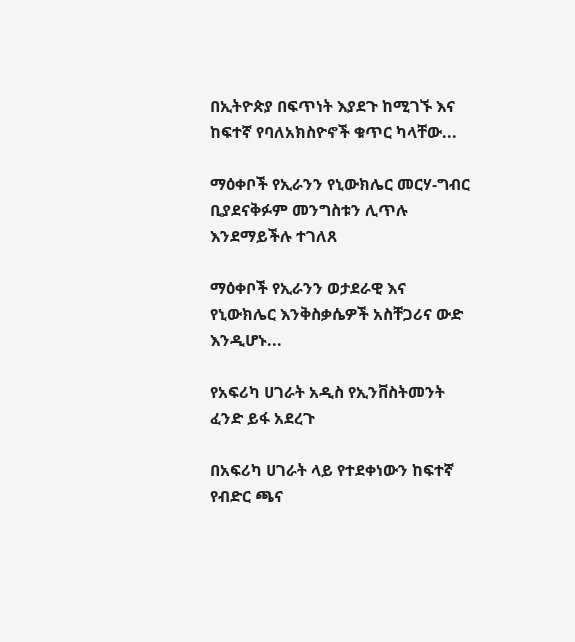በኢትዮጵያ በፍጥነት እያደጉ ከሚገኙ እና ከፍተኛ የባለአክስዮኖች ቁጥር ካላቸው...

ማዕቀቦች የኢራንን የኒውክሌር መርሃ-ግብር ቢያደናቅፉም መንግስቱን ሊጥሉ እንደማይችሉ ተገለጸ

ማዕቀቦች የኢራንን ወታደራዊ እና የኒውክሌር እንቅስቃሴዎች አስቸጋሪና ውድ እንዲሆኑ...

የአፍሪካ ሀገራት አዲስ የኢንቨስትመንት ፈንድ ይፋ አደረጉ

በአፍሪካ ሀገራት ላይ የተደቀነውን ከፍተኛ የብድር ጫና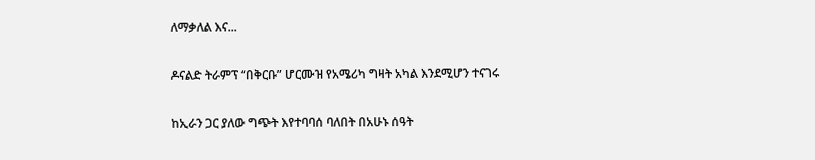ለማቃለል እና...

ዶናልድ ትራምፕ “በቅርቡ” ሆርሙዝ የአሜሪካ ግዛት አካል እንደሚሆን ተናገሩ

ከኢራን ጋር ያለው ግጭት እየተባባሰ ባለበት በአሁኑ ሰዓት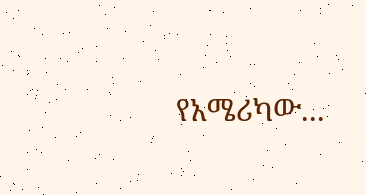የአሜሪካው...